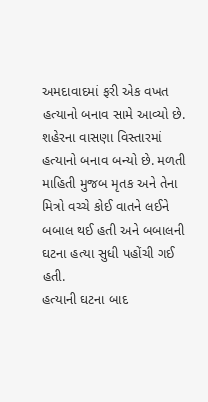અમદાવાદમાં ફરી એક વખત હત્યાનો બનાવ સામે આવ્યો છે. શહેરના વાસણા વિસ્તારમાં હત્યાનો બનાવ બન્યો છે. મળતી માહિતી મુજબ મૃતક અને તેના મિત્રો વચ્ચે કોઈ વાતને લઈને બબાલ થઈ હતી અને બબાલની ઘટના હત્યા સુધી પહોંચી ગઈ હતી.
હત્યાની ઘટના બાદ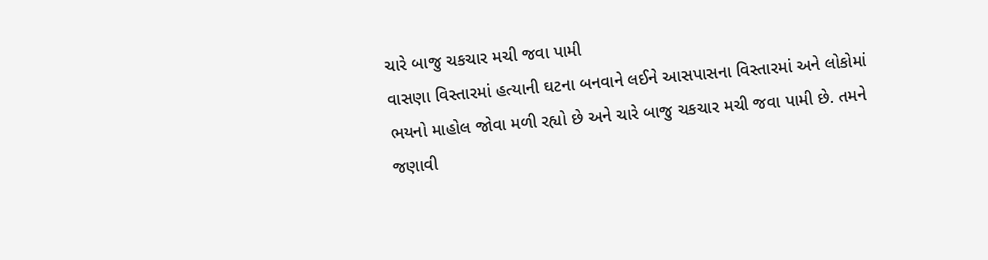ચારે બાજુ ચકચાર મચી જવા પામી
વાસણા વિસ્તારમાં હત્યાની ઘટના બનવાને લઈને આસપાસના વિસ્તારમાં અને લોકોમાં ભયનો માહોલ જોવા મળી રહ્યો છે અને ચારે બાજુ ચકચાર મચી જવા પામી છે. તમને જણાવી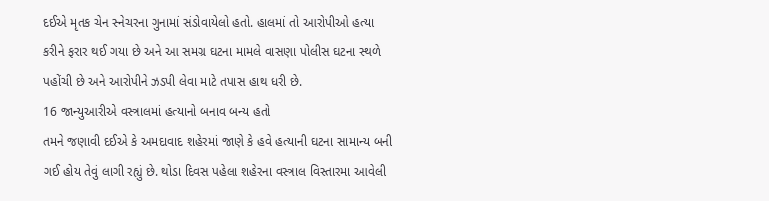દઈએ મૃતક ચેન સ્નેચરના ગુનામાં સંડોવાયેલો હતો. હાલમાં તો આરોપીઓ હત્યા કરીને ફરાર થઈ ગયા છે અને આ સમગ્ર ઘટના મામલે વાસણા પોલીસ ઘટના સ્થળે પહોંચી છે અને આરોપીને ઝડપી લેવા માટે તપાસ હાથ ધરી છે.
16 જાન્યુઆરીએ વસ્ત્રાલમાં હત્યાનો બનાવ બન્ય હતો
તમને જણાવી દઈએ કે અમદાવાદ શહેરમાં જાણે કે હવે હત્યાની ઘટના સામાન્ય બની ગઈ હોય તેવું લાગી રહ્યું છે. થોડા દિવસ પહેલા શહેરના વસ્ત્રાલ વિસ્તારમા આવેલી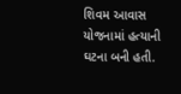શિવમ આવાસ યોજનામાં હત્યાની ઘટના બની હતી.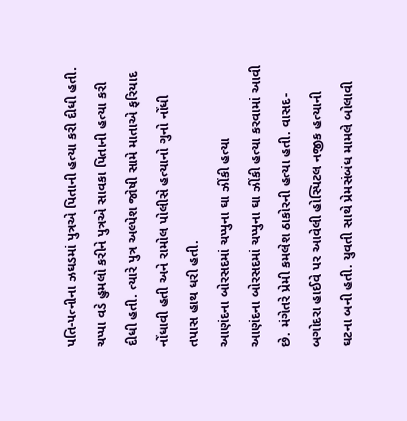પતિ-પત્નીના ઝઘડમાં પુત્રએ પિતાની હત્યા કરી દીધી હતી. ચપ્પા વડે હુમલો કરીને પુત્રએ સાવકા પિતાની હત્યા કરી દીધી હતી. ત્યારે પુત્ર અલ્પેશ જોષી સામે માતાએ ફરિયાદ નોંધાવી હતી અને રામોલ પોલીસે હત્યાનો ગુનો નોંધી તપાસ હાથ ધરી હતી.
આણંદના બોરસદમાં ચપ્પુના ઘા ઝીંકી હત્યા
આણંદના બોરસદમાં ચપ્પુના ઘા ઝીંકી હત્યા કરવામાં આવી છે. મંગેતરે પ્રેમી કમલેશ ઠાકોરની હત્યા હતી. વાસદ-બગોદરા હાઈવે પર આવેલી હોસ્પિટલ નજીક હત્યાની ઘટના બની હતી. યુવતી સાથે પ્રેમસંબંધ મામલે બોલાવી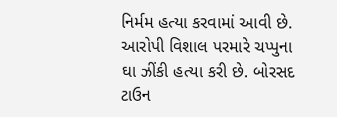નિર્મમ હત્યા કરવામાં આવી છે. આરોપી વિશાલ પરમારે ચપ્પુના ઘા ઝીંકી હત્યા કરી છે. બોરસદ ટાઉન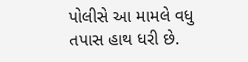પોલીસે આ મામલે વધુ તપાસ હાથ ધરી છે.